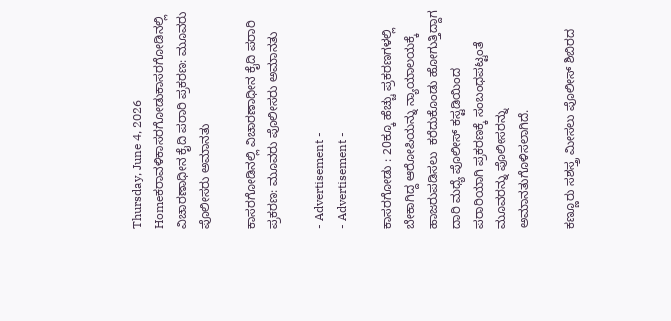Thursday, June 4, 2026
Homeಕರಾವಳಿಕಾಸರಗೋಡುಕಾಸರಗೋಡಿನಲ್ಲಿ ವಿಚಾರಣಾಧೀನ ಕೈದಿ ಪರಾರಿ ಪ್ರಕರಣ: ಮೂವರು ಪೊಲೀಸರು ಅಮಾನತು

ಕಾಸರಗೋಡಿನಲ್ಲಿ ವಿಚಾರಣಾಧೀನ ಕೈದಿ ಪರಾರಿ ಪ್ರಕರಣ: ಮೂವರು ಪೊಲೀಸರು ಅಮಾನತು

- Advertisement -
- Advertisement -

ಕಾಸರಗೋಡು : 20ಕ್ಕೂ ಹೆಚ್ಚು ಪ್ರಕರಣಗಳಲ್ಲಿ ಬೇಕಾಗಿದ್ದ ಆರೋಪಿಯನ್ನು ನ್ಯಾಯಾಲಯಕ್ಕೆ ಹಾಜರುಪಡಿಸಲು  ಕರೆದುಕೊಂಡು ಹೋಗುತ್ತಿದ್ದಾಗ ದಾರಿ ಮಧ್ಯೆ ಪೊಲೀಸ್‌ ಕಸ್ಟಡಿಯಿಂದ ಪರಾರಿಯಾಗಿ ಪ್ರಕರಣಕ್ಕೆ ಸಂಬಂಧಪಟ್ಟಂತೆ ಮೂವರನ್ನು ಪೊಲೀಸರನ್ನು ಅಮಾನತುಗೊಳಿಸಲಾಗಿದೆ.

ಕಣ್ಣೂರು ಸಶಸ್ತ್ರ ಮೀಸಲು ಪೊಲೀಸ್‌ ಶಿಬಿರದ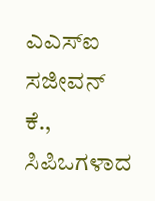ಎಎಸ್‌ಐ ಸಜೀವನ್‌ ಕೆ., ಸಿಪಿಒಗಳಾದ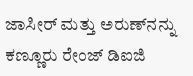ಜಾಸೀರ್‌ ಮತ್ತು ಅರುಣ್‌ನನ್ನು ಕಣ್ಣೂರು ರೇಂಜ್‌ ಡಿಐಜಿ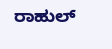ರಾಹುಲ್‌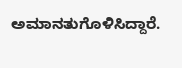ಅಮಾನತುಗೊಳಿಸಿದ್ದಾರೆ.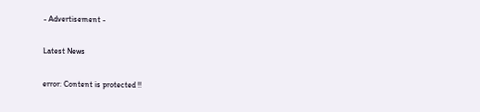- Advertisement -

Latest News

error: Content is protected !!